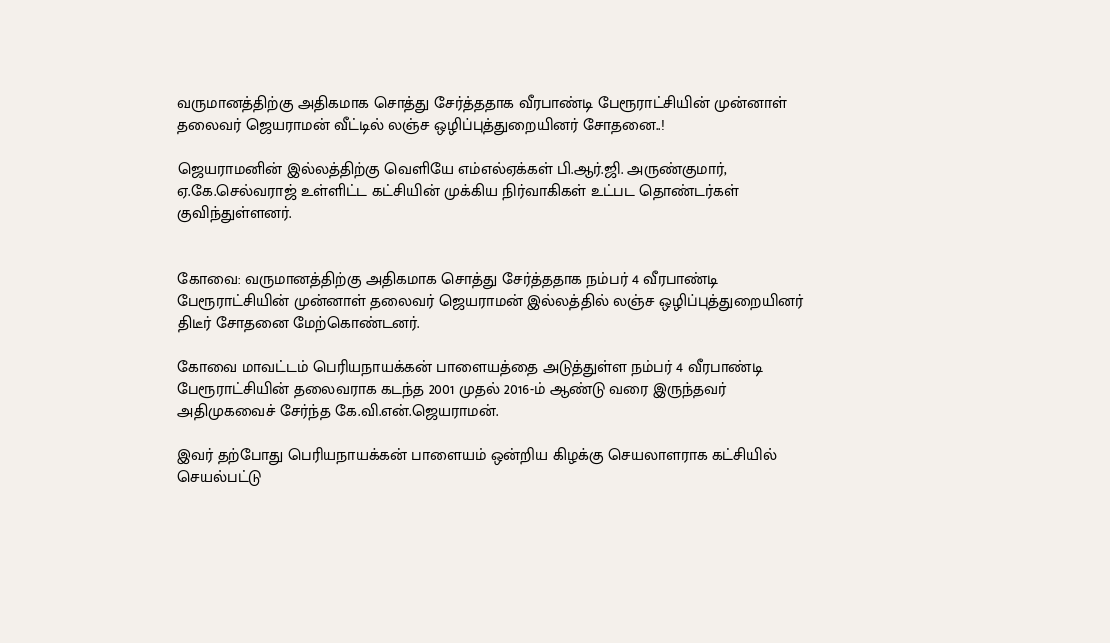வருமானத்திற்கு அதிகமாக சொத்து சேர்த்ததாக வீரபாண்டி பேரூராட்சியின் முன்னாள் தலைவர் ஜெயராமன் வீட்டில் லஞ்ச ஒழிப்புத்துறையினர் சோதனை..!

ஜெயராமனின் இல்லத்திற்கு வெளியே எம்எல்ஏக்கள் பி.ஆர்.ஜி. அருண்குமார், ஏ.கே.செல்வராஜ் உள்ளிட்ட கட்சியின் முக்கிய நிர்வாகிகள் உட்பட தொண்டர்கள் குவிந்துள்ளனர்.


கோவை: வருமானத்திற்கு அதிகமாக சொத்து சேர்த்ததாக நம்பர் 4 வீரபாண்டி பேரூராட்சியின் முன்னாள் தலைவர் ஜெயராமன் இல்லத்தில் லஞ்ச ஒழிப்புத்துறையினர் திடீர் சோதனை மேற்கொண்டனர்.

கோவை மாவட்டம் பெரியநாயக்கன் பாளையத்தை அடுத்துள்ள நம்பர் 4 வீரபாண்டி பேரூராட்சியின் தலைவராக கடந்த 2001 முதல் 2016-ம் ஆண்டு வரை இருந்தவர் அதிமுகவைச் சேர்ந்த கே.வி.என்.ஜெயராமன்.

இவர் தற்போது பெரியநாயக்கன் பாளையம் ஒன்றிய கிழக்கு செயலாளராக கட்சியில் செயல்பட்டு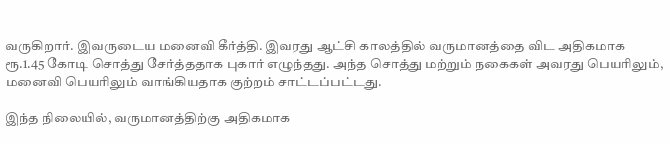வருகிறார். இவருடைய மனைவி கீர்த்தி. இவரது ஆட்சி காலத்தில் வருமானத்தை விட அதிகமாக ரூ.1.45 கோடி சொத்து சேர்த்ததாக புகார் எழுந்தது. அந்த சொத்து மற்றும் நகைகள் அவரது பெயரிலும், மனைவி பெயரிலும் வாங்கியதாக குற்றம் சாட்டப்பட்டது.

இந்த நிலையில், வருமானத்திற்கு அதிகமாக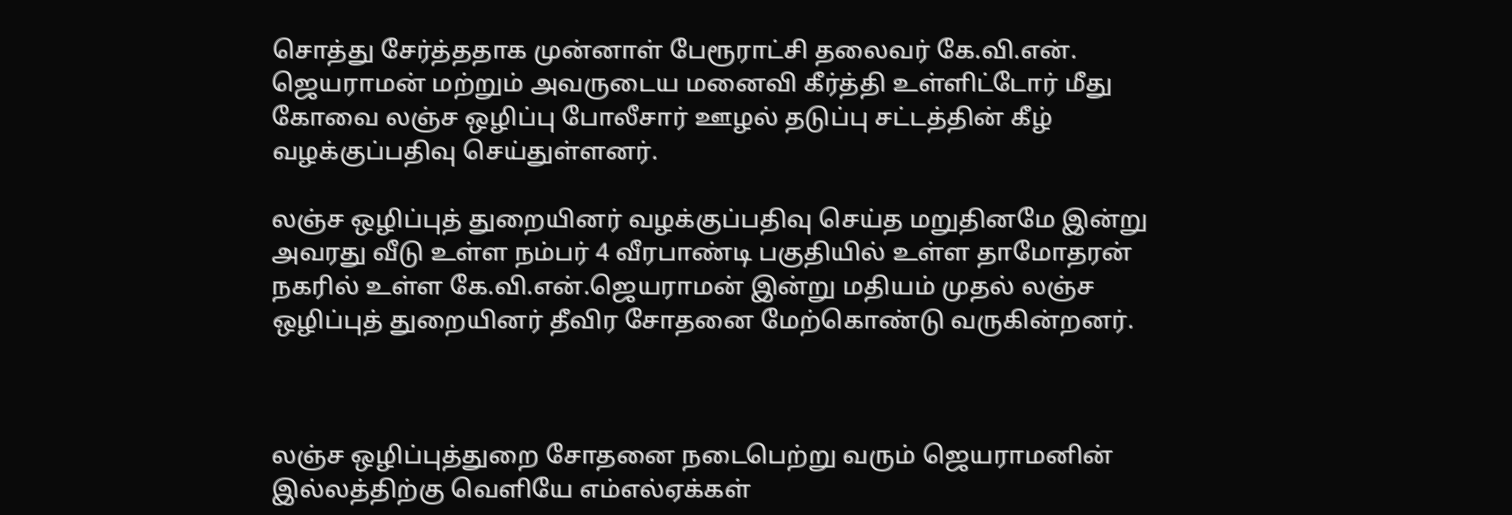சொத்து சேர்த்ததாக முன்னாள் பேரூராட்சி தலைவர் கே.வி.என். ஜெயராமன் மற்றும் அவருடைய மனைவி கீர்த்தி உள்ளிட்டோர் மீது கோவை லஞ்ச ஒழிப்பு போலீசார் ஊழல் தடுப்பு சட்டத்தின் கீழ் வழக்குப்பதிவு செய்துள்ளனர்.

லஞ்ச ஒழிப்புத் துறையினர் வழக்குப்பதிவு செய்த மறுதினமே இன்று அவரது வீடு உள்ள நம்பர் 4 வீரபாண்டி பகுதியில் உள்ள தாமோதரன் நகரில் உள்ள கே.வி.என்.ஜெயராமன் இன்று மதியம் முதல் லஞ்ச ஒழிப்புத் துறையினர் தீவிர சோதனை மேற்கொண்டு வருகின்றனர்.



லஞ்ச ஒழிப்புத்துறை சோதனை நடைபெற்று வரும் ஜெயராமனின் இல்லத்திற்கு வெளியே எம்எல்ஏக்கள்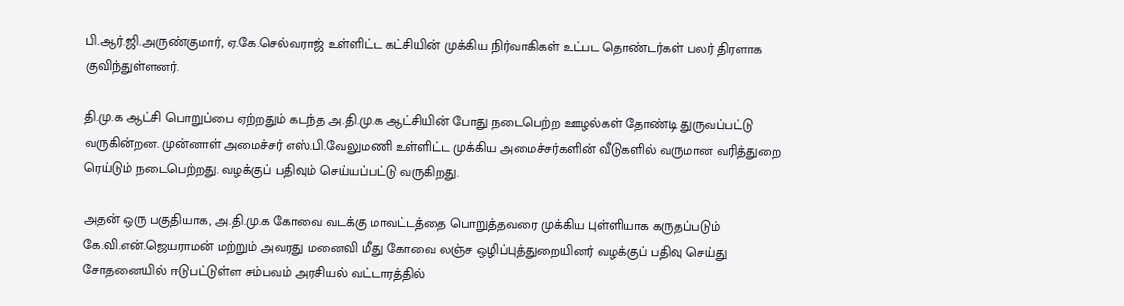பி.ஆர்.ஜி.அருண்குமார், ஏ.கே.செல்வராஜ் உள்ளிட்ட கட்சியின் முக்கிய நிர்வாகிகள் உட்பட தொண்டர்கள் பலர் திரளாக குவிந்துள்ளனர்.

தி.மு.க ஆட்சி பொறுப்பை ஏற்றதும் கடந்த அ.தி.மு.க ஆட்சியின் போது நடைபெற்ற ஊழல்கள் தோண்டி துருவப்பட்டு வருகின்றன. முன்னாள் அமைச்சர் எஸ்.பி.வேலுமணி உள்ளிட்ட முக்கிய அமைச்சர்களின் வீடுகளில் வருமான வரித்துறை ரெய்டும் நடைபெற்றது. வழக்குப் பதிவும் செய்யப்பட்டு வருகிறது.

அதன் ஒரு பகுதியாக, அ.தி.மு.க கோவை வடக்கு மாவட்டத்தை பொறுத்தவரை முக்கிய புள்ளியாக கருதப்படும் கே.வி.என்.ஜெயராமன் மற்றும் அவரது மனைவி மீது கோவை லஞ்ச ஒழிப்புத்துறையினர் வழக்குப் பதிவு செய்து சோதனையில் ஈடுபட்டுள்ள சம்பவம் அரசியல் வட்டாரத்தில்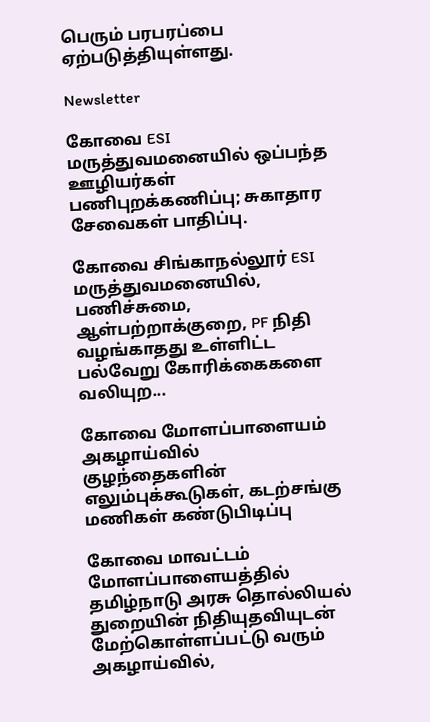பெரும் பரபரப்பை ஏற்படுத்தியுள்ளது.

Newsletter

கோவை ESI மருத்துவமனையில் ஒப்பந்த ஊழியர்கள் பணிபுறக்கணிப்பு; சுகாதார சேவைகள் பாதிப்பு.

கோவை சிங்காநல்லூர் ESI மருத்துவமனையில், பணிச்சுமை, ஆள்பற்றாக்குறை, PF நிதி வழங்காதது உள்ளிட்ட பல்வேறு கோரிக்கைகளை வலியுற...

கோவை மோளப்பாளையம் அகழாய்வில் குழந்தைகளின் எலும்புக்கூடுகள், கடற்சங்கு மணிகள் கண்டுபிடிப்பு

கோவை மாவட்டம் மோளப்பாளையத்தில் தமிழ்நாடு அரசு தொல்லியல் துறையின் நிதியுதவியுடன் மேற்கொள்ளப்பட்டு வரும் அகழாய்வில்,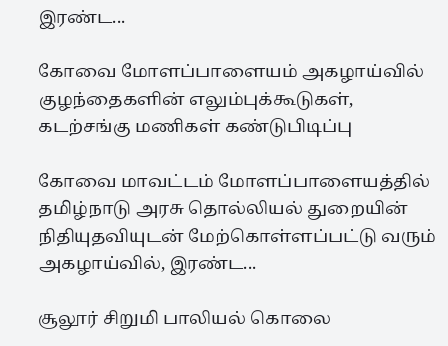இரண்ட...

கோவை மோளப்பாளையம் அகழாய்வில் குழந்தைகளின் எலும்புக்கூடுகள், கடற்சங்கு மணிகள் கண்டுபிடிப்பு

கோவை மாவட்டம் மோளப்பாளையத்தில் தமிழ்நாடு அரசு தொல்லியல் துறையின் நிதியுதவியுடன் மேற்கொள்ளப்பட்டு வரும் அகழாய்வில், இரண்ட...

சூலூர் சிறுமி பாலியல் கொலை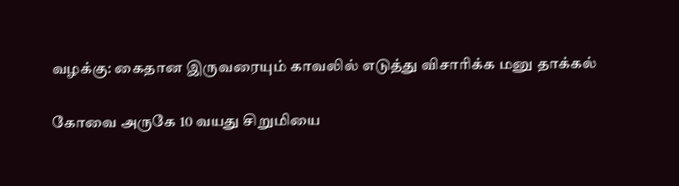வழக்கு: கைதான இருவரையும் காவலில் எடுத்து விசாரிக்க மனு தாக்கல்

கோவை அருகே 10 வயது சிறுமியை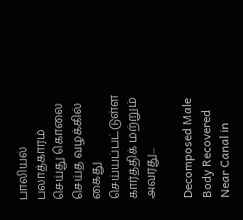பாலியல் பலாத்காரம் செய்து கொலை செய்த வழக்கில் கைது செய்யப்பட்டுள்ள கார்த்திக் மற்றும் அவரது...

Decomposed Male Body Recovered Near Canal in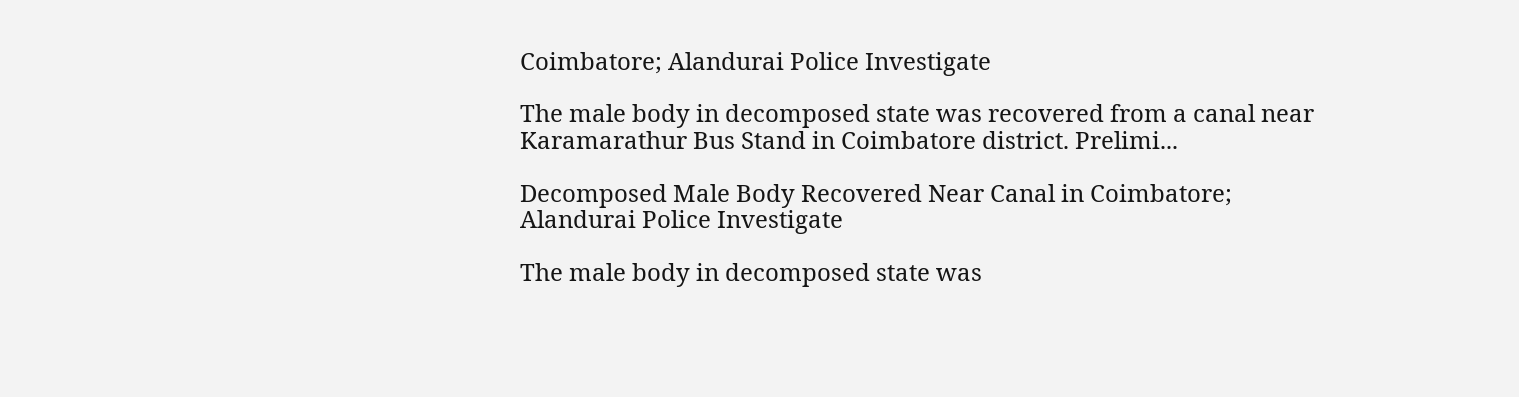Coimbatore; Alandurai Police Investigate

The male body in decomposed state was recovered from a canal near Karamarathur Bus Stand in Coimbatore district. Prelimi...

Decomposed Male Body Recovered Near Canal in Coimbatore; Alandurai Police Investigate

The male body in decomposed state was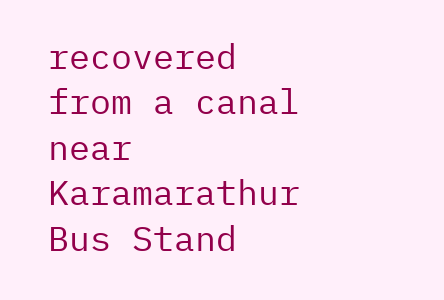recovered from a canal near Karamarathur Bus Stand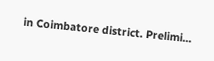in Coimbatore district. Prelimi...